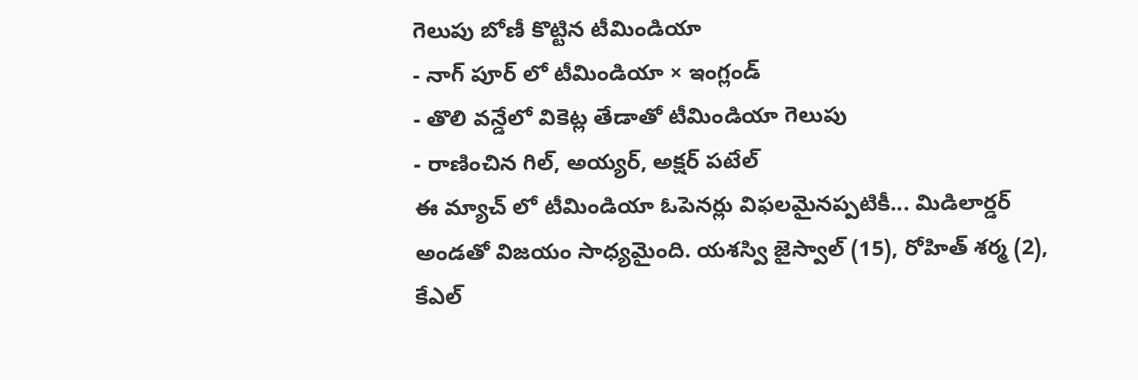గెలుపు బోణీ కొట్టిన టీమిండియా
- నాగ్ పూర్ లో టీమిండియా × ఇంగ్లండ్
- తొలి వన్డేలో వికెట్ల తేడాతో టీమిండియా గెలుపు
- రాణించిన గిల్, అయ్యర్, అక్షర్ పటేల్
ఈ మ్యాచ్ లో టీమిండియా ఓపెనర్లు విఫలమైనప్పటికీ... మిడిలార్డర్ అండతో విజయం సాధ్యమైంది. యశస్వి జైస్వాల్ (15), రోహిత్ శర్మ (2), కేఎల్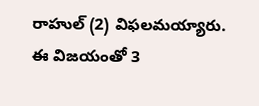రాహుల్ (2) విఫలమయ్యారు.
ఈ విజయంతో 3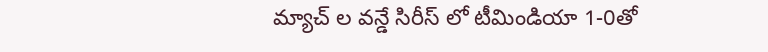మ్యాచ్ ల వన్డే సిరీస్ లో టీమిండియా 1-0తో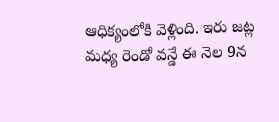ఆధిక్యంలోకి వెళ్లింది. ఇరు జట్ల మధ్య రెండో వన్డే ఈ నెల 9న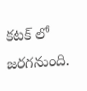కటక్ లో జరగనుంది.